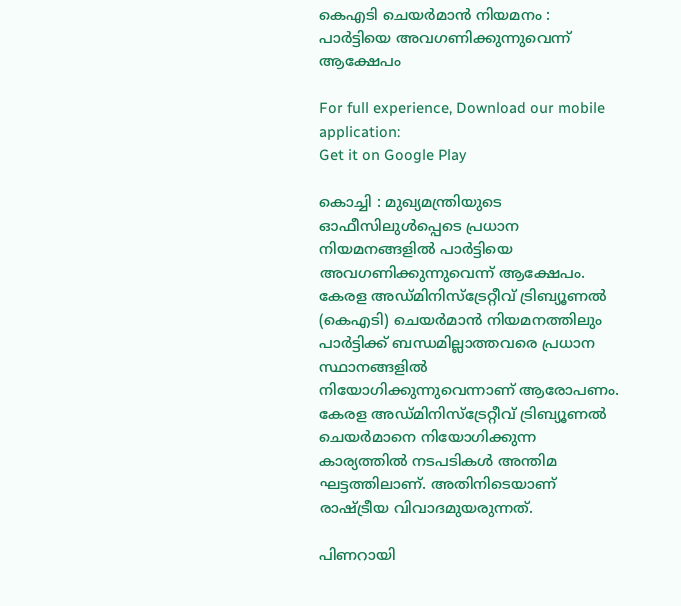കെഎടി ചെയര്‍മാന്‍ നിയമനം : പാര്‍ട്ടിയെ അവഗണിക്കുന്നുവെന്ന് ആക്ഷേപം

For full experience, Download our mobile application:
Get it on Google Play

കൊച്ചി : മുഖ്യമന്ത്രിയുടെ ഓഫീസിലുള്‍പ്പെടെ പ്രധാന നിയമനങ്ങളില്‍ പാര്‍ട്ടിയെ അവഗണിക്കുന്നുവെന്ന് ആക്ഷേപം. കേരള അഡ്മിനിസ്ട്രേറ്റീവ് ട്രിബ്യൂണല്‍ (കെഎടി) ചെയര്‍മാന്‍ നിയമനത്തിലും പാര്‍ട്ടിക്ക് ബന്ധമില്ലാത്തവരെ പ്രധാന സ്ഥാനങ്ങളില്‍ നിയോഗിക്കുന്നുവെന്നാണ് ആരോപണം. കേരള അഡ്മിനിസ്ട്രേറ്റീവ് ട്രിബ്യൂണല്‍ ചെയര്‍മാനെ നിയോഗിക്കുന്ന കാര്യത്തില്‍ നടപടികള്‍ അന്തിമ ഘട്ടത്തിലാണ്. അതിനിടെയാണ് രാഷ്ട്രീയ വിവാദമുയരുന്നത്.

പിണറായി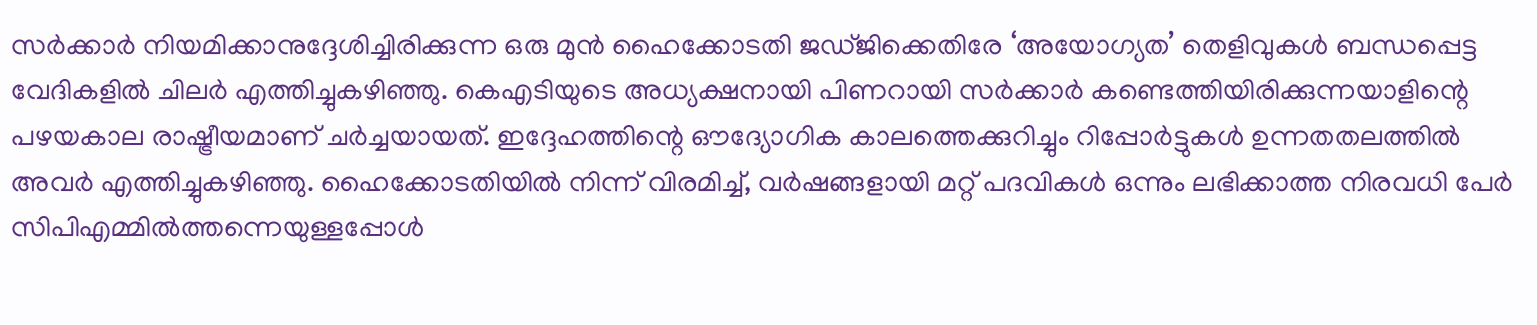സര്‍ക്കാര്‍ നിയമിക്കാനുദ്ദേശിച്ചിരിക്കുന്ന ഒരു മുന്‍ ഹൈക്കോടതി ജഡ്ജിക്കെതിരേ ‘അയോഗ്യത’ തെളിവുകള്‍ ബന്ധപ്പെട്ട വേദികളില്‍ ചിലര്‍ എത്തിച്ചുകഴിഞ്ഞു. കെഎടിയുടെ അധ്യക്ഷനായി പിണറായി സര്‍ക്കാര്‍ കണ്ടെത്തിയിരിക്കുന്നയാളിന്റെ പഴയകാല രാഷ്ട്രീയമാണ് ചര്‍ച്ചയായത്. ഇദ്ദേഹത്തിന്റെ ഔദ്യോഗിക കാലത്തെക്കുറിച്ചും റിപ്പോര്‍ട്ടുകള്‍ ഉന്നതതലത്തില്‍ അവര്‍ എത്തിച്ചുകഴിഞ്ഞു. ഹൈക്കോടതിയില്‍ നിന്ന് വിരമിച്ച്‌, വര്‍ഷങ്ങളായി മറ്റ് പദവികള്‍ ഒന്നും ലഭിക്കാത്ത നിരവധി പേര്‍ സിപിഎമ്മില്‍ത്തന്നെയുള്ളപ്പോള്‍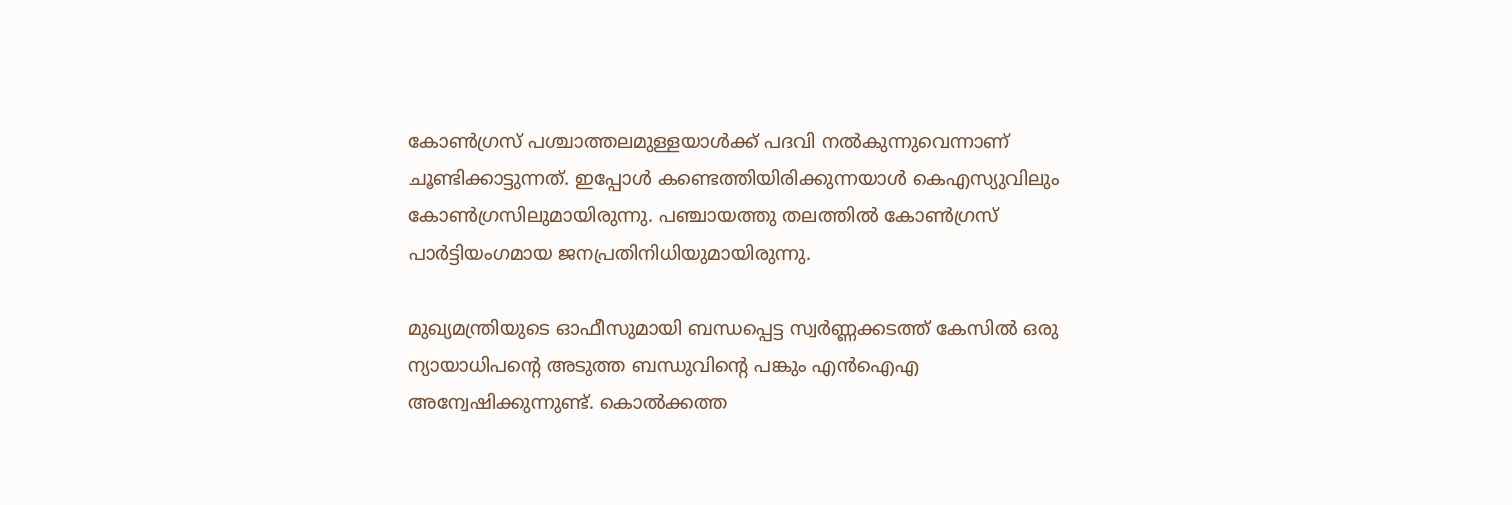കോണ്‍ഗ്രസ് പശ്ചാത്തലമുള്ളയാള്‍ക്ക് പദവി നല്‍കുന്നുവെന്നാണ് ചൂണ്ടിക്കാട്ടുന്നത്. ഇപ്പോള്‍ കണ്ടെത്തിയിരിക്കുന്നയാള്‍ കെഎസ്യുവിലും കോണ്‍ഗ്രസിലുമായിരുന്നു. പഞ്ചായത്തു തലത്തില്‍ കോണ്‍ഗ്രസ് പാര്‍ട്ടിയംഗമായ ജനപ്രതിനിധിയുമായിരുന്നു.

മുഖ്യമന്ത്രിയുടെ ഓഫീസുമായി ബന്ധപ്പെട്ട സ്വര്‍ണ്ണക്കടത്ത് കേസില്‍ ഒരു ന്യായാധിപന്റെ അടുത്ത ബന്ധുവിന്റെ പങ്കും എന്‍ഐഎ അന്വേഷിക്കുന്നുണ്ട്. കൊല്‍ക്കത്ത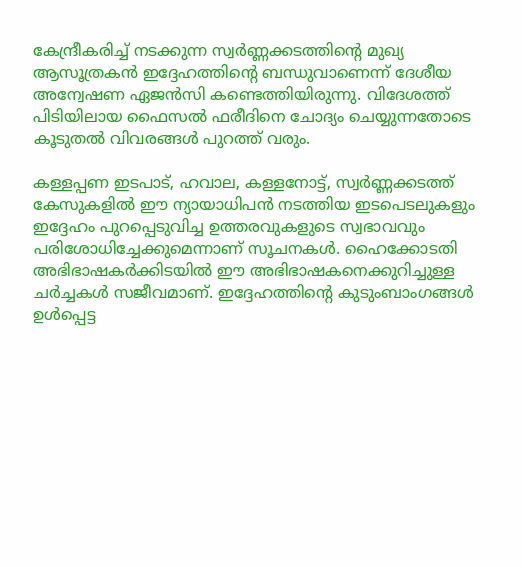കേന്ദ്രീകരിച്ച്‌ നടക്കുന്ന സ്വര്‍ണ്ണക്കടത്തിന്റെ മുഖ്യ ആസൂത്രകന്‍ ഇദ്ദേഹത്തിന്റെ ബന്ധുവാണെന്ന് ദേശീയ അന്വേഷണ ഏജന്‍സി കണ്ടെത്തിയിരുന്നു. വിദേശത്ത് പിടിയിലായ ഫൈസല്‍ ഫരീദിനെ ചോദ്യം ചെയ്യുന്നതോടെ കൂടുതല്‍ വിവരങ്ങള്‍ പുറത്ത് വരും.

കള്ളപ്പണ ഇടപാട്, ഹവാല, കള്ളനോട്ട്, സ്വര്‍ണ്ണക്കടത്ത് കേസുകളില്‍ ഈ ന്യായാധിപന്‍ നടത്തിയ ഇടപെടലുകളും ഇദ്ദേഹം പുറപ്പെടുവിച്ച ഉത്തരവുകളുടെ സ്വഭാവവും പരിശോധിച്ചേക്കുമെന്നാണ് സൂചനകള്‍. ഹൈക്കോടതി അഭിഭാഷകര്‍ക്കിടയില്‍ ഈ അഭിഭാഷകനെക്കുറിച്ചുള്ള ചര്‍ച്ചകള്‍ സജീവമാണ്. ഇദ്ദേഹത്തിന്റെ കുടുംബാംഗങ്ങള്‍ ഉള്‍പ്പെട്ട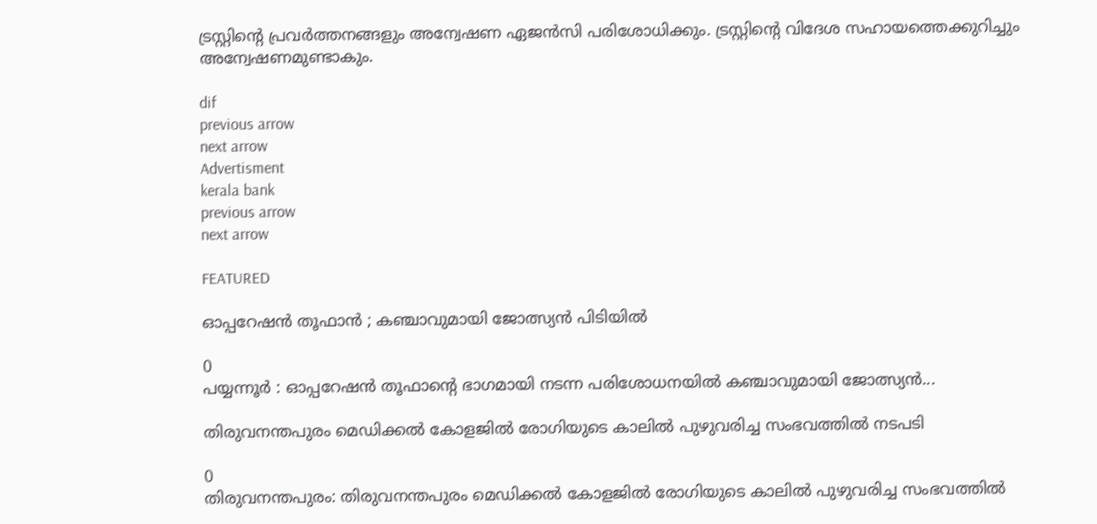ട്രസ്റ്റിന്റെ പ്രവര്‍ത്തനങ്ങളും അന്വേഷണ ഏജന്‍സി പരിശോധിക്കും. ട്രസ്റ്റിന്റെ വിദേശ സഹായത്തെക്കുറിച്ചും അന്വേഷണമുണ്ടാകും.

dif
previous arrow
next arrow
Advertisment
kerala bank
previous arrow
next arrow

FEATURED

ഓപ്പറേഷൻ തൂഫാൻ ; കഞ്ചാവുമായി ജോത്സ്യൻ പിടിയിൽ

0
പയ്യന്നൂർ : ഓപ്പറേഷൻ തൂഫാന്റെ ഭാഗമായി നടന്ന പരിശോധനയിൽ കഞ്ചാവുമായി ജോത്സ്യൻ...

തിരുവനന്തപുരം മെഡിക്കല്‍ കോളജില്‍ രോഗിയുടെ കാലില്‍ പുഴുവരിച്ച സംഭവത്തില്‍ നടപടി

0
തിരുവനന്തപുരം: തിരുവനന്തപുരം മെഡിക്കല്‍ കോളജില്‍ രോഗിയുടെ കാലില്‍ പുഴുവരിച്ച സംഭവത്തില്‍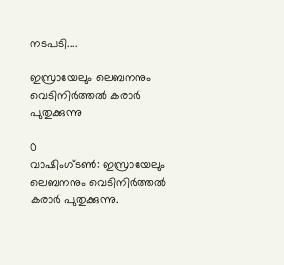നടപടി....

ഇസ്രായേലും ലെബനനും വെടിനിര്‍ത്തല്‍ കരാര്‍ പുതുക്കുന്നു

0
വാഷിംഗ്ടണ്‍: ഇസ്രായേലും ലെബനനും വെടിനിര്‍ത്തല്‍ കരാര്‍ പുതുക്കുന്നു.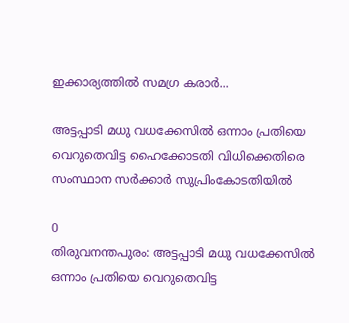ഇക്കാര്യത്തില്‍ സമഗ്ര കരാര്‍...

അട്ടപ്പാടി മധു വധക്കേസിൽ ഒന്നാം പ്രതിയെ വെറുതെവിട്ട ഹൈക്കോടതി വിധിക്കെതിരെ സംസ്ഥാന സർക്കാർ സുപ്രിംകോടതിയിൽ

0
തിരുവനന്തപുരം: അട്ടപ്പാടി മധു വധക്കേസിൽ ഒന്നാം പ്രതിയെ വെറുതെവിട്ട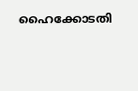ഹൈക്കോടതി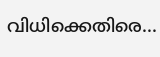വിധിക്കെതിരെ...